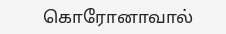கொரோனாவால்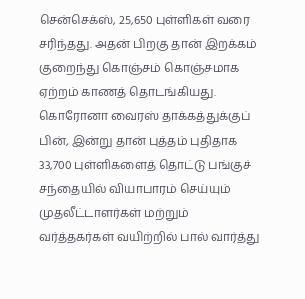சென்செக்ஸ், 25,650 புள்ளிகள் வரை சரிந்தது. அதன் பிறகு தான் இறக்கம் குறைந்து கொஞ்சம் கொஞ்சமாக ஏற்றம் காணத் தொடங்கியது.
கொரோனா வைரஸ் தாக்கத்துக்குப் பின், இன்று தான் புத்தம் புதிதாக 33,700 புள்ளிகளைத் தொட்டு பங்குச் சந்தையில் வியாபாரம் செய்யும் முதலீட்டாளர்கள் மற்றும் வர்த்தகர்கள் வயிற்றில் பால் வார்த்து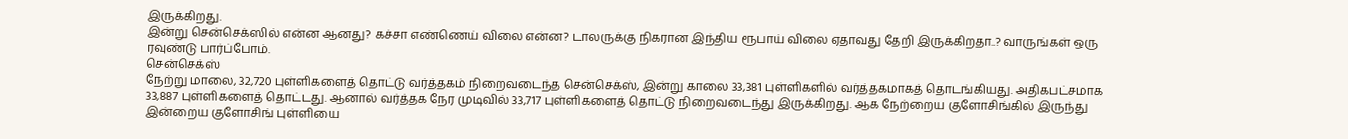இருக்கிறது.
இன்று சென்செக்ஸில் என்ன ஆனது? கச்சா எண்ணெய் விலை என்ன? டாலருக்கு நிகரான இந்திய ரூபாய் விலை ஏதாவது தேறி இருக்கிறதா..? வாருங்கள் ஒரு ரவுண்டு பார்ப்போம்.
சென்செக்ஸ்
நேற்று மாலை, 32,720 புள்ளிகளைத் தொட்டு வர்த்தகம் நிறைவடைந்த சென்செக்ஸ், இன்று காலை 33,381 புள்ளிகளில் வர்த்தகமாகத் தொடங்கியது. அதிகபட்சமாக 33,887 புள்ளிகளைத் தொட்டது. ஆனால் வர்த்தக நேர முடிவில் 33,717 புள்ளிகளைத் தொட்டு நிறைவடைந்து இருக்கிறது. ஆக நேற்றைய குளோசிங்கில் இருந்து இன்றைய குளோசிங் புள்ளியை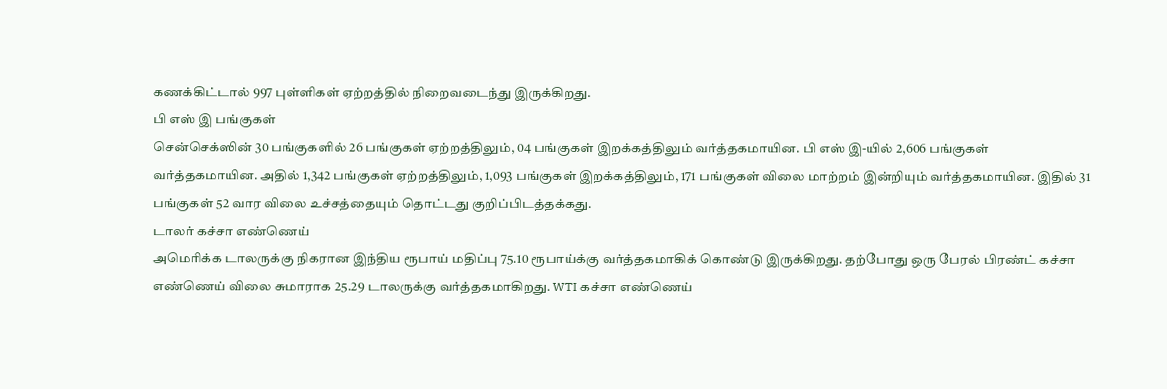கணக்கிட்டால் 997 புள்ளிகள் ஏற்றத்தில் நிறைவடைந்து இருக்கிறது.
பி எஸ் இ பங்குகள்
சென்செக்ஸின் 30 பங்குகளில் 26 பங்குகள் ஏற்றத்திலும், 04 பங்குகள் இறக்கத்திலும் வர்த்தகமாயின. பி எஸ் இ-யில் 2,606 பங்குகள் வர்த்தகமாயின. அதில் 1,342 பங்குகள் ஏற்றத்திலும், 1,093 பங்குகள் இறக்கத்திலும், 171 பங்குகள் விலை மாற்றம் இன்றியும் வர்த்தகமாயின. இதில் 31 பங்குகள் 52 வார விலை உச்சத்தையும் தொட்டது குறிப்பிடத்தக்கது.
டாலர் கச்சா எண்ணெய்
அமெரிக்க டாலருக்கு நிகரான இந்திய ரூபாய் மதிப்பு 75.10 ரூபாய்க்கு வர்த்தகமாகிக் கொண்டு இருக்கிறது. தற்போது ஒரு பேரல் பிரண்ட் கச்சா எண்ணெய் விலை சுமாராக 25.29 டாலருக்கு வர்த்தகமாகிறது. WTI கச்சா எண்ணெய்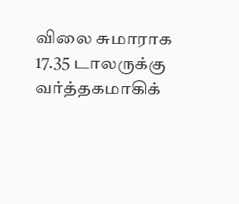விலை சுமாராக 17.35 டாலருக்கு வர்த்தகமாகிக்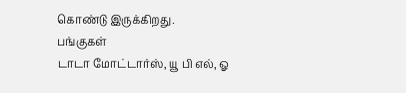கொண்டு இருக்கிறது.
பங்குகள்
டாடா மோட்டார்ஸ், யூ பி எல், ஓ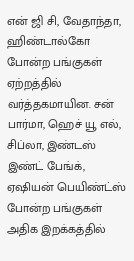என் ஜி சி, வேதாந்தா, ஹிண்டால்கோ போன்ற பங்குகள் ஏற்றத்தில் வர்த்தகமாயின. சன் பார்மா, ஹெச் யூ எல், சிப்லா, இண்டஸ் இண்ட் பேங்க், ஏஷியன் பெயிண்ட்ஸ் போன்ற பங்குகள் அதிக இறக்கத்தில்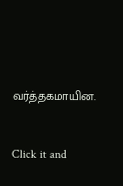வர்த்தகமாயின.


Click it and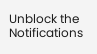Unblock the Notifications